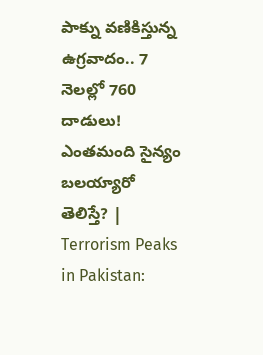పాక్ను వణికిస్తున్న ఉగ్రవాదం.. 7 నెలల్లో 760 దాడులు! ఎంతమంది సైన్యం బలయ్యారో తెలిస్తే? | Terrorism Peaks in Pakistan: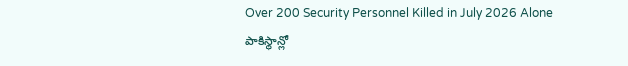Over 200 Security Personnel Killed in July 2026 Alone
పాకిస్థాన్లో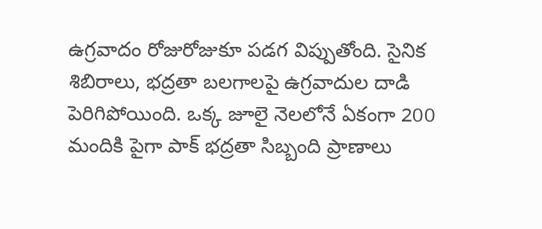ఉగ్రవాదం రోజురోజుకూ పడగ విప్పుతోంది. సైనిక శిబిరాలు, భద్రతా బలగాలపై ఉగ్రవాదుల దాడి పెరిగిపోయింది. ఒక్క జూలై నెలలోనే ఏకంగా 200 మందికి పైగా పాక్ భద్రతా సిబ్బంది ప్రాణాలు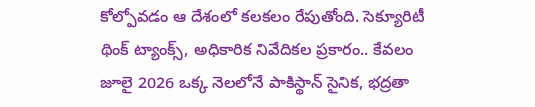కోల్పోవడం ఆ దేశంలో కలకలం రేపుతోంది. సెక్యూరిటీ థింక్ ట్యాంక్స్, అధికారిక నివేదికల ప్రకారం.. కేవలం జూలై 2026 ఒక్క నెలలోనే పాకిస్థాన్ సైనిక, భద్రతా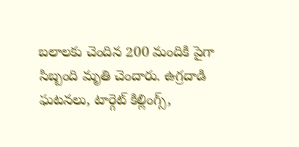బలాలకు చెందిన 200 మందికి పైగా సిబ్బంది మృతి చెందారు. ఉగ్రదాడి ఘటనలు, టార్గెట్ కిల్లింగ్స్,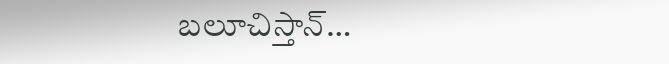బలూచిస్తాన్…